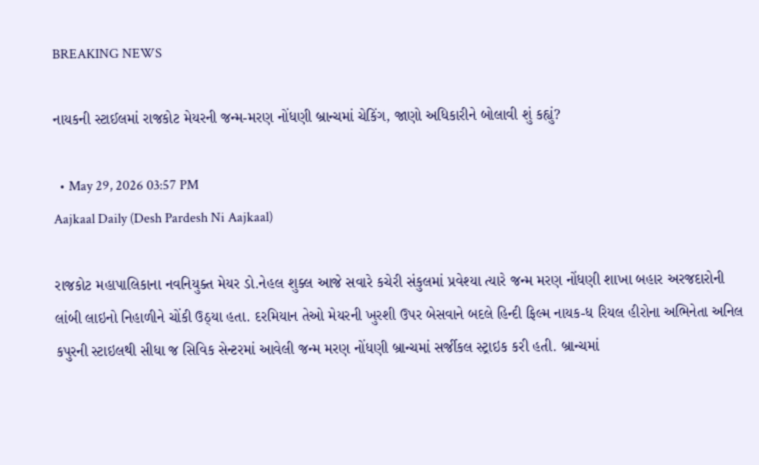BREAKING NEWS

નાયકની સ્ટાઈલમાં રાજકોટ મેયરની જન્મ-મરણ નોંધણી બ્રાન્ચમાં ચેકિંગ, જાણો અધિકારીને બોલાવી શું કહ્યું?

  • May 29, 2026 03:57 PM
Aajkaal Daily (Desh Pardesh Ni Aajkaal)

રાજકોટ મહાપાલિકાના નવનિયુક્ત મેયર ડો.નેહલ શુક્લ આજે સવારે કચેરી સંકુલમાં પ્રવેશ્યા ત્યારે જન્મ મરણ નોંધણી શાખા બહાર અરજદારોની લાંબી લાઇનો નિહાળીને ચોંકી ઉઠ્યા હતા. દરમિયાન તેઓ મેયરની ખુરશી ઉપર બેસવાને બદલે હિન્દી ફિલ્મ નાયક-ધ રિયલ હીરોના અભિનેતા અનિલ કપુરની સ્ટાઇલથી સીધા જ સિવિક સેન્ટરમાં આવેલી જન્મ મરણ નોંધણી બ્રાન્ચમાં સર્જીકલ સ્ટ્રાઇક કરી હતી. બ્રાન્ચમાં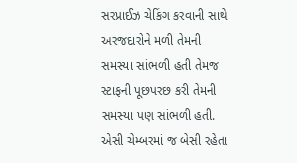સરપ્રાઈઝ ચેકિંગ કરવાની સાથે અરજદારોને મળી તેમની સમસ્યા સાંભળી હતી તેમજ સ્ટાફની પૂછપરછ કરી તેમની સમસ્યા પણ સાંભળી હતી. એસી ચેમ્બરમાં જ બેસી રહેતા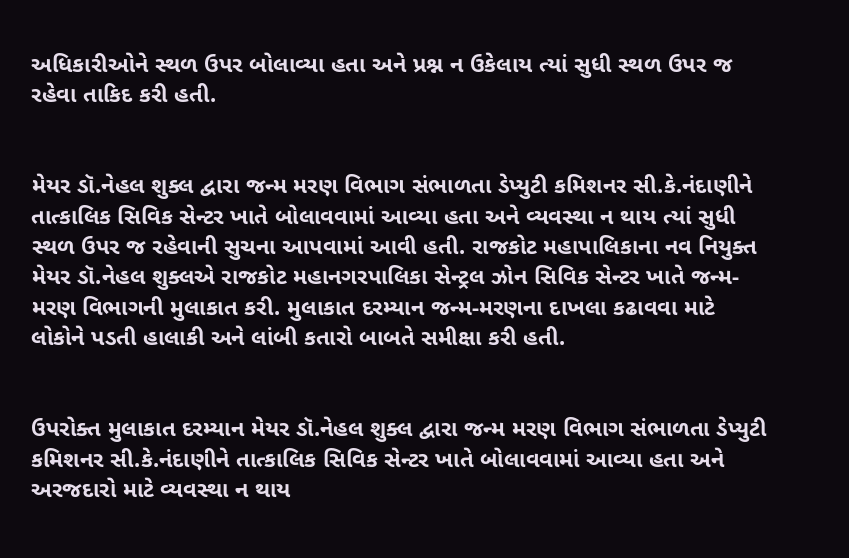અધિકારીઓને સ્થળ ઉપર બોલાવ્યા હતા અને પ્રશ્ન ન ઉકેલાય ત્યાં સુધી સ્થળ ઉપર જ રહેવા તાકિદ કરી હતી.


મેયર ડૉ.નેહલ શુક્લ દ્વારા જન્મ મરણ વિભાગ સંભાળતા ડેપ્યુટી કમિશનર સી.કે.નંદાણીને તાત્કાલિક સિવિક સેન્ટર ખાતે બોલાવવામાં આવ્યા હતા અને વ્યવસ્થા ન થાય ત્યાં સુધી સ્થળ ઉપર જ રહેવાની સુચના આપવામાં આવી હતી. રાજકોટ મહાપાલિકાના નવ નિયુક્ત મેયર ડૉ.નેહલ શુક્લએ રાજકોટ મહાનગરપાલિકા સેન્ટ્રલ ઝોન સિવિક સેન્ટર ખાતે જન્મ-મરણ વિભાગની મુલાકાત કરી. મુલાકાત દરમ્યાન જન્મ-મરણના દાખલા કઢાવવા માટે લોકોને પડતી હાલાકી અને લાંબી કતારો બાબતે સમીક્ષા કરી હતી.


ઉપરોક્ત મુલાકાત દરમ્યાન મેયર ડૉ.નેહલ શુક્લ દ્વારા જન્મ મરણ વિભાગ સંભાળતા ડેપ્યુટી કમિશનર સી.કે.નંદાણીને તાત્કાલિક સિવિક સેન્ટર ખાતે બોલાવવામાં આવ્યા હતા અને અરજદારો માટે વ્યવસ્થા ન થાય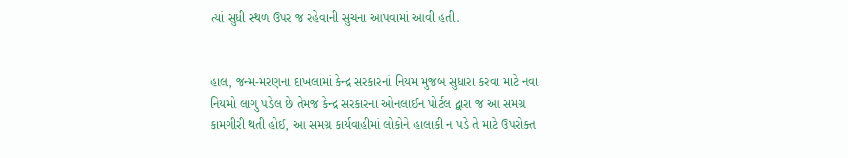ત્યાં સુધી સ્થળ ઉપર જ રહેવાની સુચના આપવામાં આવી હતી.


હાલ, જન્મ-મરણના દાખલામાં કેન્દ્ર સરકારનાં નિયમ મુજબ સુધારા કરવા માટે નવા નિયમો લાગુ પડેલ છે તેમજ કેન્દ્ર સરકારના ઓનલાઈન પોર્ટલ દ્વારા જ આ સમગ્ર કામગીરી થતી હોઈ, આ સમગ્ર કાર્યવાહીમાં લોકોને હાલાકી ન પડે તે માટે ઉપરોક્ત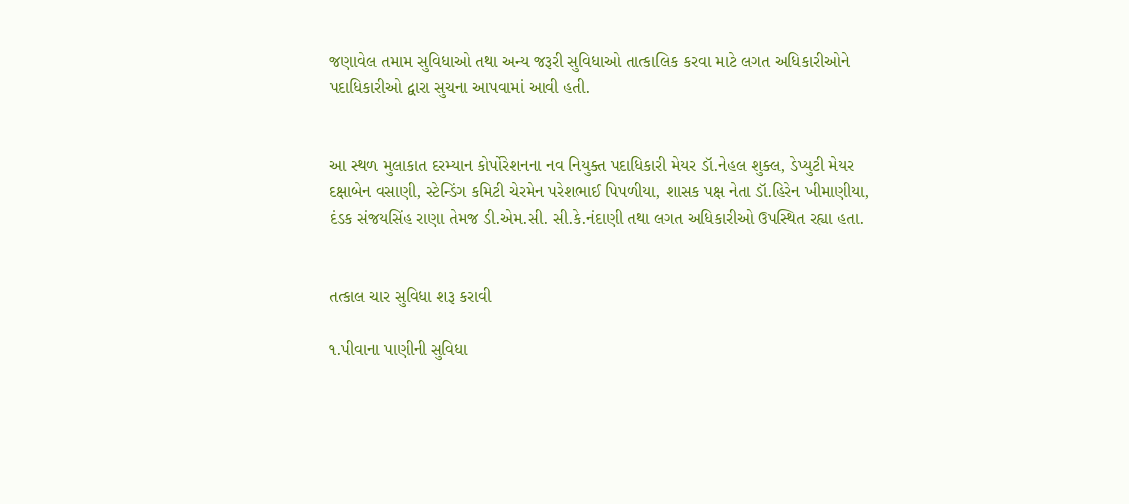જણાવેલ તમામ સુવિધાઓ તથા અન્ય જરૂરી સુવિધાઓ તાત્કાલિક કરવા માટે લગત અધિકારીઓને પદાધિકારીઓ દ્વારા સુચના આપવામાં આવી હતી.


આ સ્થળ મુલાકાત દરમ્યાન કોર્પોરેશનના નવ નિયુક્ત પદાધિકારી મેયર ડૉ.નેહલ શુક્લ, ડેપ્યુટી મેયર દક્ષાબેન વસાણી, સ્ટેન્ડિંગ કમિટી ચેરમેન પરેશભાઈ પિપળીયા, શાસક પક્ષ નેતા ડૉ.હિરેન ખીમાણીયા, દંડક સંજયસિંહ રાણા તેમજ ડી.એમ.સી. સી.કે.નંદાણી તથા લગત અધિકારીઓ ઉપસ્થિત રહ્યા હતા.


તત્કાલ ચાર સુવિધા શરૂ કરાવી

૧.પીવાના પાણીની સુવિધા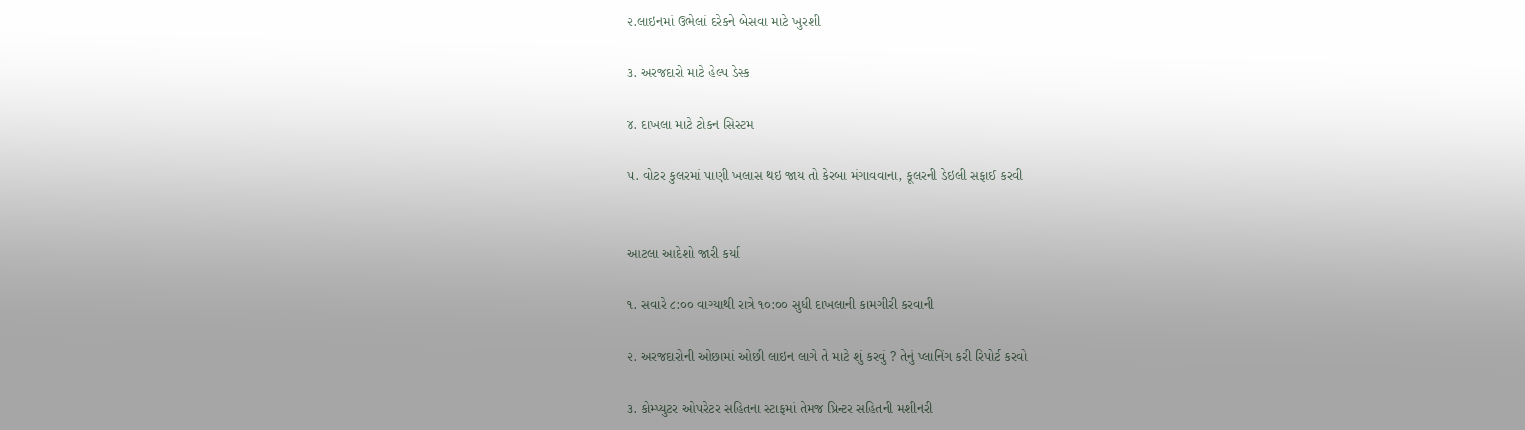૨.લાઇનમાં ઉભેલાં દરેકને બેસવા માટે ખુરશી

૩. અરજદારો માટે હેલ્પ ડેસ્ક

૪. દાખલા માટે ટોકન સિસ્ટમ

૫. વોટર કુલરમાં પાણી ખલાસ થઇ જાય તો કેરબા મંગાવવાના, કૂલરની ડેઇલી સફાઈ કરવી


આટલા આદેશો જારી કર્યા

૧. સવારે ૮:૦૦ વાગ્યાથી રાત્રે ૧૦:૦૦ સુધી દાખલાની કામગીરી કરવાની

૨. અરજદારોની ઓછામાં ઓછી લાઇન લાગે તે માટે શું કરવું ? તેનું પ્લાનિંગ કરી રિપોર્ટ કરવો

૩. કોમ્પ્યુટર ઓપરેટર સહિતના સ્ટાફમાં તેમજ પ્રિન્ટર સહિતની મશીનરી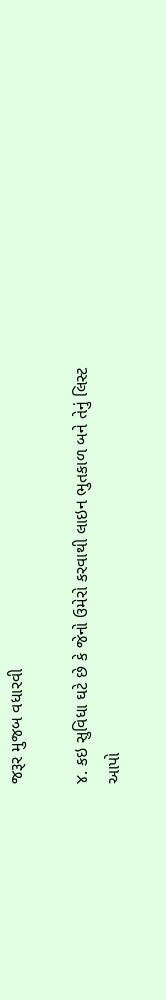જરૂર મુજબ વધારવી

૪. કઇ સુવિધા ઘટે છે કે જેનો ઉમેરો કરવાથી લાઇન ભુતકાળ બને તેનું લિસ્ટ આપો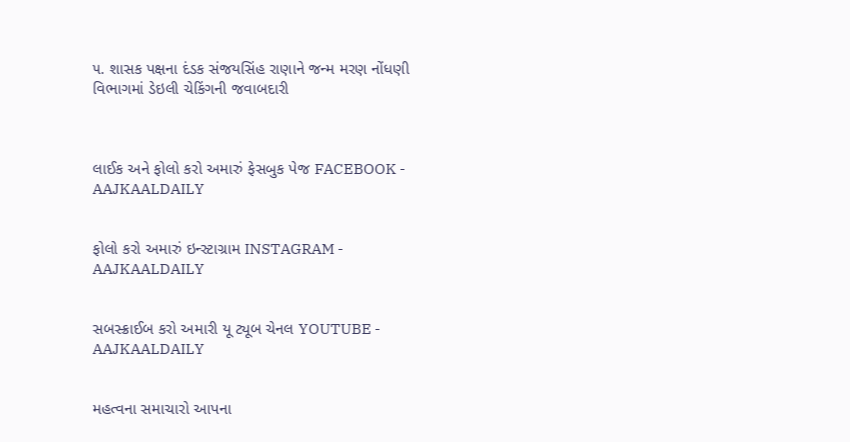૫. શાસક પક્ષના દંડક સંજયસિંહ રાણાને જન્મ મરણ નોંધણી વિભાગમાં ડેઇલી ચેકિંગની જવાબદારી



લાઈક અને ફોલો કરો અમારું ફેસબુક પેજ FACEBOOK - AAJKAALDAILY


ફોલો કરો અમારું ઇન્સ્ટાગ્રામ INSTAGRAM - AAJKAALDAILY


સબસ્ક્રાઈબ કરો અમારી યૂ ટ્યૂબ ચેનલ YOUTUBE - AAJKAALDAILY


મહત્વના સમાચારો આપના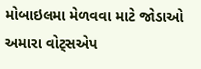મોબાઇલમા મેળવવા માટે જોડાઓ અમારા વોટ્સએપ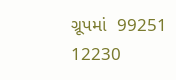ગ્રૂપમાં  99251 12230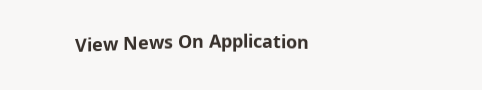View News On Application